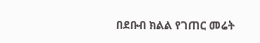በደቡብ ክልል የገጠር መሬት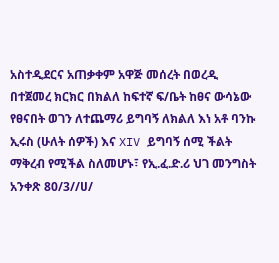አስተዲደርና አጠቃቀም አዋጅ መሰረት በወረዲ በተጀመረ ክርክር በክልለ ከፍተኛ ፍ/ቤት ከፀና ውሳኔው የፀናበት ወገን ለተጨማሪ ይግባኝ ለክልለ እነ አቶ ባንኩ ኢሩስ (ሁለት ሰዎች) እና XIV ይግባኝ ሰሚ ችልት ማቅረብ የሚችል ስለመሆኑ፣ የኢ.ፈ.ድ.ሪ ህገ መንግስት አንቀጽ 80/3//ሀ/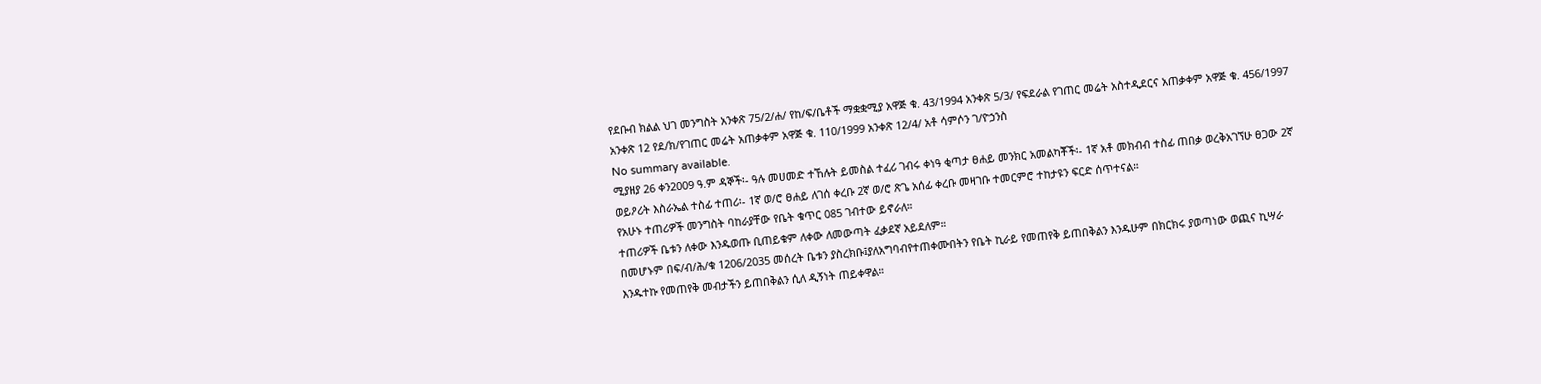የደቡብ ክልል ህገ መንግስት አንቀጽ 75/2/ሐ/ የከ/ፍ/ቤቶች ማቋቋሚያ አዋጅ ቁ. 43/1994 አንቀጽ 5/3/ የፍደራል የገጠር መሬት አስተዲደርና አጠቃቀም አዋጅ ቁ. 456/1997 አንቀጽ 12 የደ/ክ/የገጠር መሬት አጠቃቀም አዋጅ ቁ. 110/1999 አንቀጽ 12/4/ አቶ ሳምሶን ገ/ዮኃንስ
No summary available.
ሚያዘያ 26 ቀን2009 ዓ.ም ዳኞች፡- ዓሉ መሀመድ ተኸሉት ይመስል ተፈሪ ገብሩ ቀነዓ ቂጣታ ፀሐይ መንክር አመልካቾች፡- 1ኛ አቶ መክብብ ተስፊ ጠበቃ ወረቅአገኘሁ ፀጋው 2ኛ ወይዖሪት እስራኤል ተስፊ ተጠሪ፡- 1ኛ ወ/ሮ ፀሐይ ለገሰ ቀረቡ 2ኛ ወ/ሮ ጽጌ አሰፊ ቀረቡ መዛገቡ ተመርምሮ ተከታዩን ፍርድ ሰጥተናል።
የአሁኑ ተጠሪዎች መንግስት ባከራያቸው የቤት ቁጥር 085 ገብተው ይኖራለ።
ተጠሪዎች ቤቱን ለቀው እንዱወጡ ቢጠይቁም ለቀው ለመውጣት ፈቃደኛ አይደለም።
በመሆኑም በፍ/ብ/ሕ/ቁ 1206/2035 መሰረት ቤቱን ያስረክቡ፤ያለአግባብየተጠቀሙበትን የቤት ኪራይ የመጠየቅ ይጠበቅልን እንዱሁም በክርክሩ ያወጣነው ወጪና ኪሣራ እንዱተኩ የመጠየቅ መብታችን ይጠበቅልን ሲለ ዲኝነት ጠይቀዋል።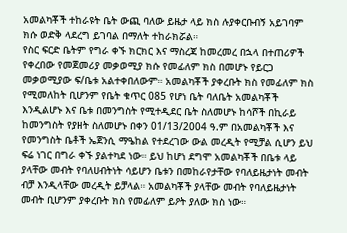አመልካቾች ተከራዩት ቤት ውጪ ባለው ይዜታ ላይ ክስ ሉያቀርቡብኝ አይገባም ክሱ ወድቅ ላደረግ ይገባል በማለት ተከራክሯል።
የስር ፍርድ ቤትም የግራ ቀኙ ክርክር እና ማስረጃ ከመረመረ በኋላ በተጠሪዎች የቀረበው የመጀመሪያ መቃወሚያ ክሱ የመፊለም ክስ በመሆኑ የይርጋ መቃወሚያው ፍ/ቤቱ አልተቀበለውም። አመልካቾች ያቀረቡት ክስ የመፊለም ክስ የሚመለከት ቢሆንም የቤት ቁጥር 085 የሆነ ቤት ባለቤት አመልካቾች እንዲልሆኑ እና ቤቱ በመንግስት የሚተዲደር ቤት ስለመሆኑ ከሳሾች በኪራይ ከመንግስት የያዘት ስለመሆኑ በቀን 01/13/2004 ዓ.ም በአመልካቾች እና የመንግስት ቤቶች ኤጀንሲ ማዔከል የተደረገው ውል መረዲት የሚቻል ሲሆን ይህ ፍሬ ነገር በግራ ቀኙ ያልተካደ ነው። ይህ ከሆነ ደግሞ አመልካቾች በቤቱ ላይ ያላቸው መብት የባለሀብትነት ሳይሆን ቤቱን በመከራየታቸው የባለይዜታነት መብት ብቻ እንዲላቸው መረዲት ይቻላል። አመልካቾች ያላቸው መብት የባለይዜታነት መብት ቢሆንም ያቀረቡት ክስ የመፊለም ይዖት ያለው ክስ ነው።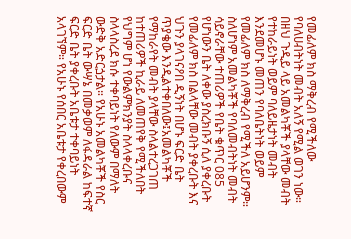የመፊለም ክስ ማቅረብ የሚችለው የባለሀብትነት መብት አለኝ የሚል ወገን ነው። በዘህ ጉዲይ ላይ አመልካቾች ያላቸው መብት የተከራይነት ወይም ባለይዜታነት መብት እንደመሆኑ መጠን የባለቤትነት ወይም የመፊለም ክስ ለማቅረብ የሚችለ አይሆንም። ስለሆነም አመልካቾች የባለመብትነት መብት ሳይኖራቸው ተጠሪዎች የቤት ቁጥር 085 የሆነውን ቤት ለቀው ያስረክቡኝ ሲለ ያቀረቡት የመፊለም ክስ በልላቸው መብት ያቀረቡት እና ህጉን ያላገናዖበ ዲኝነት በሆኑ ፍርድ ቤት ጥያቄው እንዲልተቀበለው፤አመልካቾች የማከራየት መብት ያላቸው ስላልተረጋገጠ ከተጠሪዎች ኪራይ ለመጠየቅ የሚችለበት የህግም ሆነ የውልምክንያት ስላላቀረቡና ስላላስረደ ክሱ ተቀባይነት የለውም በማለት ውድቅ አድርጏታል። የአሁኑ አመልካቾች የስር ፍርድ ቤት ውሣኔ በመቃወም ለፋዳራል ከፍተኛ ፍርድ ቤት ያቀረቡት አቤቱታ ተቀባይነት አላገኘም። የአሁኑ የሰበር አቤቱታ የቀረበውም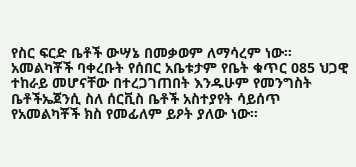የስር ፍርድ ቤቶች ውሣኔ በመቃወም ለማሳረም ነው።
አመልካቾች ባቀረቡት የሰበር አቤቱታም የቤት ቁጥር 085 ህጋዊ ተከራይ መሆናቸው በተረጋገጠበት እንዱሁም የመንግስት ቤቶችኤጀንሲ ስለ ሰርቪስ ቤቶች አስተያየት ሳይሰጥ የአመልካቾች ክስ የመፊለም ይዖት ያለው ነው።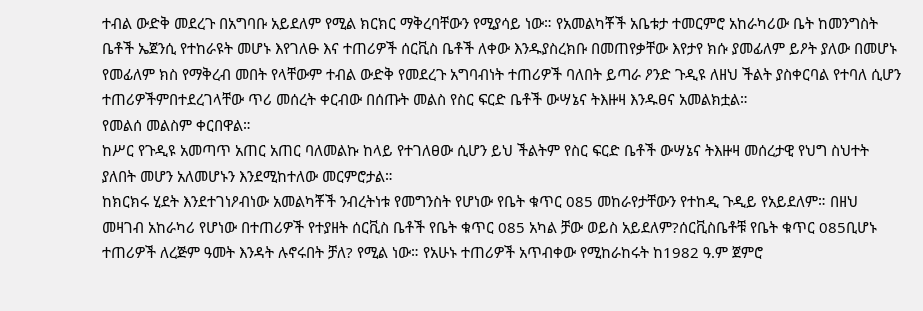ተብል ውድቅ መደረጉ በአግባቡ አይደለም የሚል ክርክር ማቅረባቸውን የሚያሳይ ነው። የአመልካቾች አቤቱታ ተመርምሮ አከራካሪው ቤት ከመንግስት ቤቶች ኤጀንሲ የተከራዩት መሆኑ እየገለፁ እና ተጠሪዎች ሰርቪስ ቤቶች ለቀው እንዱያስረክቡ በመጠየቃቸው እየታየ ክሱ ያመፊለም ይዖት ያለው በመሆኑ የመፊለም ክስ የማቅረብ መበት የላቸውም ተብል ውድቅ የመደረጉ አግባብነት ተጠሪዎች ባለበት ይጣራ ዖንድ ጉዲዩ ለዘህ ችልት ያስቀርባል የተባለ ሲሆን ተጠሪዎችምበተደረገላቸው ጥሪ መሰረት ቀርብው በሰጡት መልስ የስር ፍርድ ቤቶች ውሣኔና ትእዙዛ እንዱፀና አመልክቷል።
የመልሰ መልስም ቀርበዋል።
ከሥር የጉዲዩ አመጣጥ አጠር አጠር ባለመልኩ ከላይ የተገለፀው ሲሆን ይህ ችልትም የስር ፍርድ ቤቶች ውሣኔና ትእዙዛ መሰረታዊ የህግ ስህተት ያለበት መሆን አለመሆኑን እንደሚከተለው መርምሮታል።
ከክርክሩ ሂደት እንደተገነዖብነው አመልካቾች ንብረትነቱ የመግንስት የሆነው የቤት ቁጥር 085 መከራየታቸውን የተከዲ ጉዲይ የአይደለም። በዘህ መዛገብ አከራካሪ የሆነው በተጠሪዎች የተያዘት ሰርቪስ ቤቶች የቤት ቁጥር 085 አካል ቻው ወይስ አይደለም?ሰርቪስቤቶቹ የቤት ቁጥር 085ቢሆኑ ተጠሪዎች ለረጅም ዓመት እንዳት ሉኖሩበት ቻለ? የሚል ነው። የአሁኑ ተጠሪዎች አጥብቀው የሚከራከሩት ከ1982 ዓ.ም ጀምሮ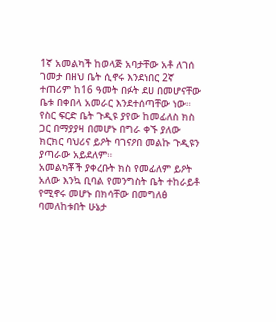1ኛ አመልካች ከወላጅ አባታቸው አቶ ለገሰ ገመታ በዘህ ቤት ሲኖሩ እንደነበር 2ኛ ተጠሪም ከ16 ዓመት በፉት ደሀ በመሆናቸው ቤቱ በቀበላ አመራር እንደተሰጣቸው ነው። የስር ፍርድ ቤት ጉዲዩ ያየው ከመፊለስ ክስ ጋር በማያያዛ በመሆኑ በግራ ቀኙ ያለው ክርክር ባህሪና ይዖት ባገናዖበ መልኩ ጉዲዩን ያጣራው አይደለም።
አመልካቾች ያቀረቡት ክስ የመፊለም ይዖት አለው እንኳ ቢባል የመንግስት ቤት ተከራይቶ የሚኖሩ መሆኑ በክሳቸው በመግለፅ ባመለከቱበት ሁኔታ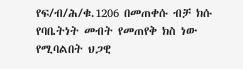የፍ/ብ/ሕ/ቁ.1206 በመጠቀሱ ብቻ ክሱ የባቤትነት መብት የመጠየቅ ክስ ነው የሚባልበት ህጋዊ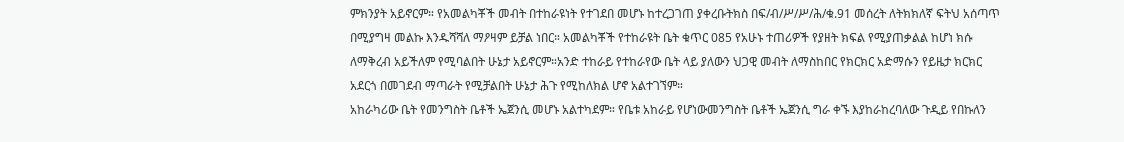ምክንያት አይኖርም። የአመልካቾች መብት በተከራዩነት የተገደበ መሆኑ ከተረጋገጠ ያቀረቡትክስ በፍ/ብ/ሥ/ሥ/ሕ/ቁ.91 መሰረት ለትክክለኛ ፍትህ አሰጣጥ በሚያግዛ መልኩ እንዱሻሻለ ማዖዛም ይቻል ነበር። አመልካቾች የተከራዩት ቤት ቁጥር 085 የአሁኑ ተጠሪዎች የያዘት ክፍል የሚያጠቃልል ከሆነ ክሱ ለማቅረብ አይችለም የሚባልበት ሁኔታ አይኖርም።አንድ ተከራይ የተከራየው ቤት ላይ ያለውን ህጋዊ መብት ለማስከበር የክርክር አድማሱን የይዜታ ክርክር አደርጎ በመገደብ ማጣራት የሚቻልበት ሁኔታ ሕጉ የሚከለክል ሆኖ አልተገኘም።
አከራካሪው ቤት የመንግስት ቤቶች ኤጀንሲ መሆኑ አልተካደም። የቤቱ አከራይ የሆነውመንግስት ቤቶች ኤጀንሲ ግራ ቀኙ እያከራከረባለው ጉዲይ የበኩለን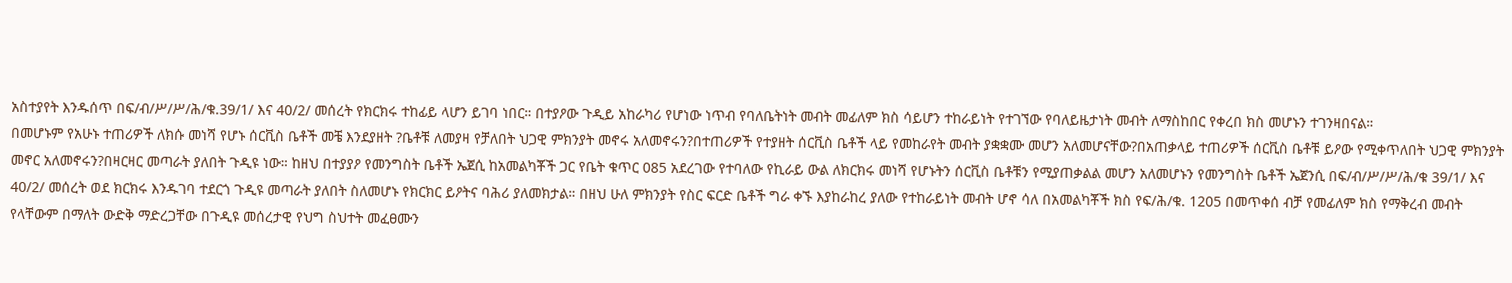አስተያየት እንዱሰጥ በፍ/ብ/ሥ/ሥ/ሕ/ቁ.39/1/ እና 40/2/ መሰረት የክርክሩ ተከፊይ ላሆን ይገባ ነበር። በተያዖው ጉዲይ አከራካሪ የሆነው ነጥብ የባለቤትነት መብት መፊለም ክስ ሳይሆን ተከራይነት የተገኘው የባለይዜታነት መብት ለማስከበር የቀረበ ክስ መሆኑን ተገንዛበናል።
በመሆኑም የአሁኑ ተጠሪዎች ለክሱ መነሻ የሆኑ ሰርቪስ ቤቶች መቼ እንደያዘት ?ቤቶቹ ለመያዛ የቻለበት ህጋዊ ምክንያት መኖሩ አለመኖሩን?በተጠሪዎች የተያዘት ሰርቪስ ቤቶች ላይ የመከራየት መብት ያቋቋሙ መሆን አለመሆናቸው?በአጠቃላይ ተጠሪዎች ሰርቪስ ቤቶቹ ይዖው የሚቀጥለበት ህጋዊ ምክንያት መኖር አለመኖሩን?በዛርዛር መጣራት ያለበት ጉዲዩ ነው። ከዘህ በተያያዖ የመንግስት ቤቶች ኤጀሲ ከአመልካቾች ጋር የቤት ቁጥር 085 አደረገው የተባለው የኪራይ ውል ለክርክሩ መነሻ የሆኑትን ሰርቪስ ቤቶቹን የሚያጠቃልል መሆን አለመሆኑን የመንግስት ቤቶች ኤጀንሲ በፍ/ብ/ሥ/ሥ/ሕ/ቁ 39/1/ እና 40/2/ መሰረት ወደ ክርክሩ እንዱገባ ተደርጎ ጉዲዩ መጣራት ያለበት ስለመሆኑ የክርክር ይዖትና ባሕሪ ያለመክታል። በዘህ ሁለ ምክንያት የስር ፍርድ ቤቶች ግራ ቀኙ እያከራከረ ያለው የተከራይነት መብት ሆኖ ሳለ በአመልካቾች ክስ የፍ/ሕ/ቁ. 1205 በመጥቀሰ ብቻ የመፊለም ክስ የማቅረብ መብት የላቸውም በማለት ውድቅ ማድረጋቸው በጉዲዩ መሰረታዊ የህግ ስህተት መፈፀሙን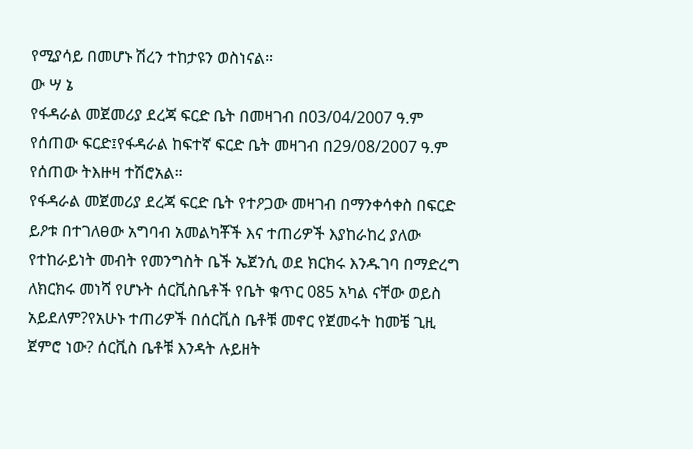የሚያሳይ በመሆኑ ሽረን ተከታዩን ወስነናል።
ው ሣ ኔ
የፋዳራል መጀመሪያ ደረጃ ፍርድ ቤት በመዛገብ በ03/04/2007 ዓ.ም የሰጠው ፍርድ፤የፋዳራል ከፍተኛ ፍርድ ቤት መዛገብ በ29/08/2007 ዓ.ም የሰጠው ትእዙዛ ተሽሮአል።
የፋዳራል መጀመሪያ ደረጃ ፍርድ ቤት የተዖጋው መዛገብ በማንቀሳቀስ በፍርድ ይዖቱ በተገለፀው አግባብ አመልካቾች እና ተጠሪዎች እያከራከረ ያለው የተከራይነት መብት የመንግስት ቤች ኤጀንሲ ወደ ክርክሩ እንዱገባ በማድረግ ለክርክሩ መነሻ የሆኑት ሰርቪስቤቶች የቤት ቁጥር 085 አካል ናቸው ወይስ አይደለም?የአሁኑ ተጠሪዎች በሰርቪስ ቤቶቹ መኖር የጀመሩት ከመቼ ጊዚ ጀምሮ ነው? ሰርቪስ ቤቶቹ እንዳት ሉይዘት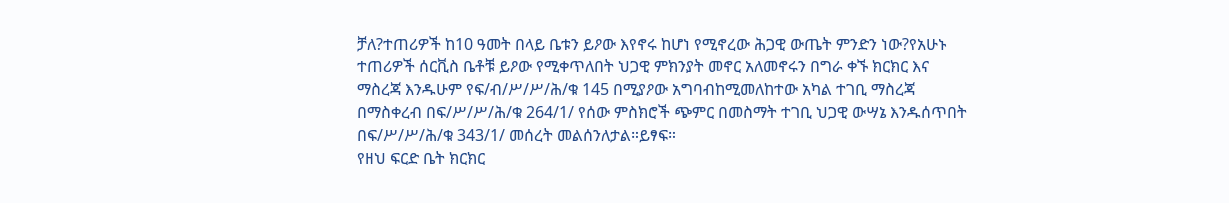ቻለ?ተጠሪዎች ከ10 ዓመት በላይ ቤቱን ይዖው እየኖሩ ከሆነ የሚኖረው ሕጋዊ ውጤት ምንድን ነው?የአሁኑ ተጠሪዎች ሰርቪስ ቤቶቹ ይዖው የሚቀጥለበት ህጋዊ ምክንያት መኖር አለመኖሩን በግራ ቀኙ ክርክር እና ማስረጃ እንዱሁም የፍ/ብ/ሥ/ሥ/ሕ/ቁ 145 በሚያዖው አግባብከሚመለከተው አካል ተገቢ ማስረጃ በማስቀረብ በፍ/ሥ/ሥ/ሕ/ቁ 264/1/ የሰው ምስክሮች ጭምር በመስማት ተገቢ ህጋዊ ውሣኔ እንዱሰጥበት በፍ/ሥ/ሥ/ሕ/ቁ 343/1/ መሰረት መልሰንለታል።ይፃፍ።
የዘህ ፍርድ ቤት ክርክር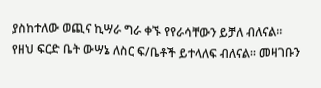ያስከተለው ወጪና ኪሣራ ግራ ቀኙ የየራሳቸውን ይቻለ ብለናል።
የዘህ ፍርድ ቤት ውሣኔ ለስር ፍ/ቤቶች ይተላለፍ ብለናል። መዛገቡን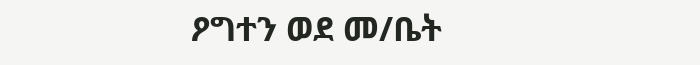ዖግተን ወደ መ/ቤት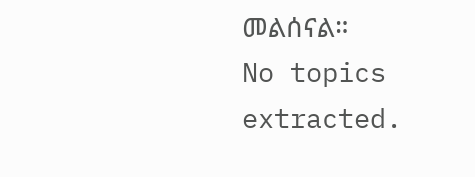መልሰናል።
No topics extracted.